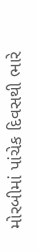મોરબીમાં પાંચેક દિવસથી ભારે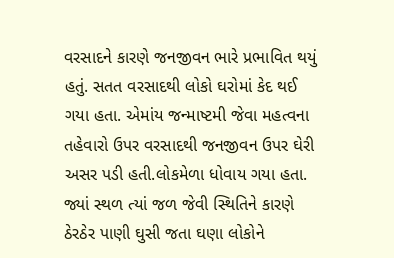વરસાદને કારણે જનજીવન ભારે પ્રભાવિત થયું હતું. સતત વરસાદથી લોકો ઘરોમાં કેદ થઈ ગયા હતા. એમાંય જન્માષ્ટમી જેવા મહત્વના તહેવારો ઉપર વરસાદથી જનજીવન ઉપર ઘેરી અસર પડી હતી.લોકમેળા ધોવાય ગયા હતા. જ્યાં સ્થળ ત્યાં જળ જેવી સ્થિતિને કારણે ઠેરઠેર પાણી ઘુસી જતા ઘણા લોકોને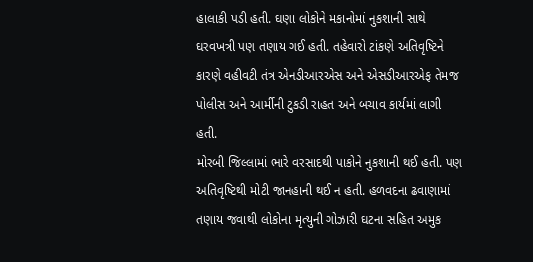હાલાકી પડી હતી. ઘણા લોકોને મકાનોમાં નુકશાની સાથે ઘરવખત્રી પણ તણાય ગઈ હતી. તહેવારો ટાંકણે અતિવૃષ્ટિને કારણે વહીવટી તંત્ર એનડીઆરએસ અને એસડીઆરએફ તેમજ પોલીસ અને આર્મીની ટુકડી રાહત અને બચાવ કાર્યમાં લાગી હતી.
મોરબી જિલ્લામાં ભારે વરસાદથી પાકોને નુકશાની થઈ હતી. પણ અતિવૃષ્ટિથી મોટી જાનહાની થઈ ન હતી. હળવદના ઢવાણામાં તણાય જવાથી લોકોના મૃત્યુની ગોઝારી ઘટના સહિત અમુક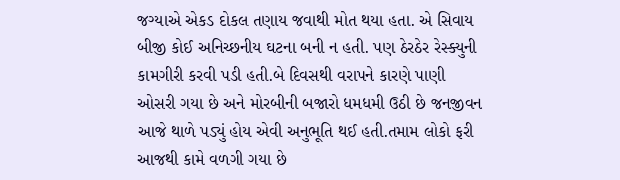જગ્યાએ એકડ દોકલ તણાય જવાથી મોત થયા હતા. એ સિવાય બીજી કોઈ અનિચ્છનીય ઘટના બની ન હતી. પણ ઠેરઠેર રેસ્ક્યુની કામગીરી કરવી પડી હતી.બે દિવસથી વરાપને કારણે પાણી ઓસરી ગયા છે અને મોરબીની બજારો ધમધમી ઉઠી છે જનજીવન આજે થાળે પડ્યું હોય એવી અનુભૂતિ થઈ હતી.તમામ લોકો ફરી આજથી કામે વળગી ગયા છે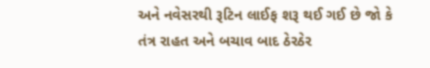અને નવેસરથી રૂટિન લાઈફ શરૂ થઈ ગઈ છે જો કે તંત્ર રાહત અને બચાવ બાદ ઠેરઠેર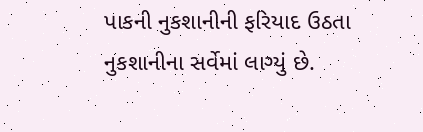પાકની નુકશાનીની ફરિયાદ ઉઠતા નુકશાનીના સર્વેમાં લાગ્યું છે.